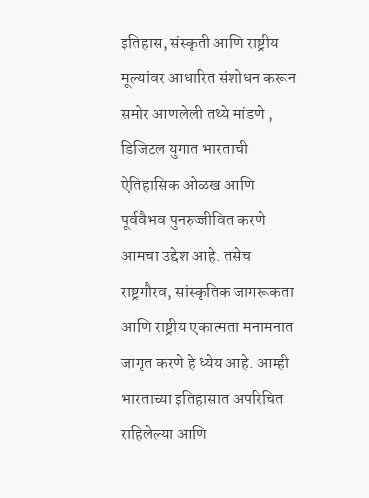इतिहास, संस्कृती आणि राष्ट्रीय मूल्यांवर आधारित संशोधन करून समोर आणलेली तथ्ये मांडणे , डिजिटल युगात भारताची ऐतिहासिक ओळख आणि पूर्ववैभव पुनरुज्जीवित करणे आमचा उद्देश आहे. तसेच राष्ट्रगौरव, सांस्कृतिक जागरूकता आणि राष्ट्रीय एकात्मता मनामनात जागृत करणे हे ध्येय आहे. आम्ही भारताच्या इतिहासात अपरिचित राहिलेल्या आणि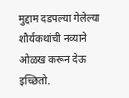मुद्दाम दडपल्या गेलेल्या शौर्यकथांची नव्याने ओळख करून देऊ इच्छितो.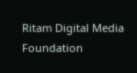Ritam Digital Media Foundation